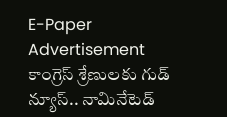E-Paper
Advertisement
కాంగ్రెస్ శ్రేణులకు గుడ్ న్యూస్.. నామినేటెడ్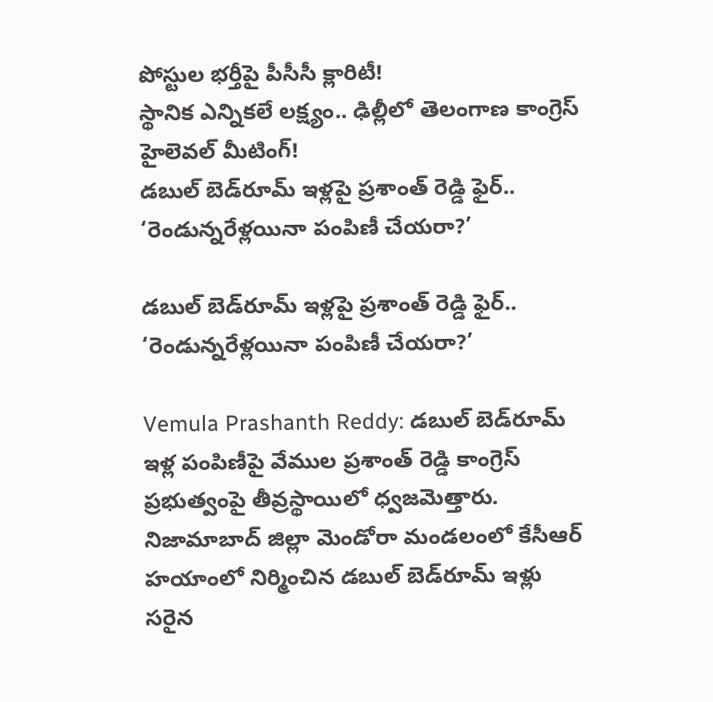పోస్టుల భర్తీపై పీసీసీ క్లారిటీ!
స్థానిక ఎన్నికలే లక్ష్యం.. ఢిల్లీలో తెలంగాణ కాంగ్రెస్ హైలెవల్ మీటింగ్!
డబుల్ బెడ్‌రూమ్ ఇళ్లపై ప్రశాంత్ రెడ్డి ఫైర్.. ‘రెండున్నరేళ్లయినా పంపిణీ చేయరా?’

డబుల్ బెడ్‌రూమ్ ఇళ్లపై ప్రశాంత్ రెడ్డి ఫైర్.. ‘రెండున్నరేళ్లయినా పంపిణీ చేయరా?’

Vemula Prashanth Reddy: డబుల్ బెడ్‌రూమ్ ఇళ్ల పంపిణీపై వేముల ప్రశాంత్ రెడ్డి కాంగ్రెస్ ప్రభుత్వంపై తీవ్రస్థాయిలో ధ్వజమెత్తారు. నిజామాబాద్ జిల్లా మెండోరా మండలంలో కేసీఆర్ హయాంలో నిర్మించిన డబుల్ బెడ్‌రూమ్ ఇళ్లు సరైన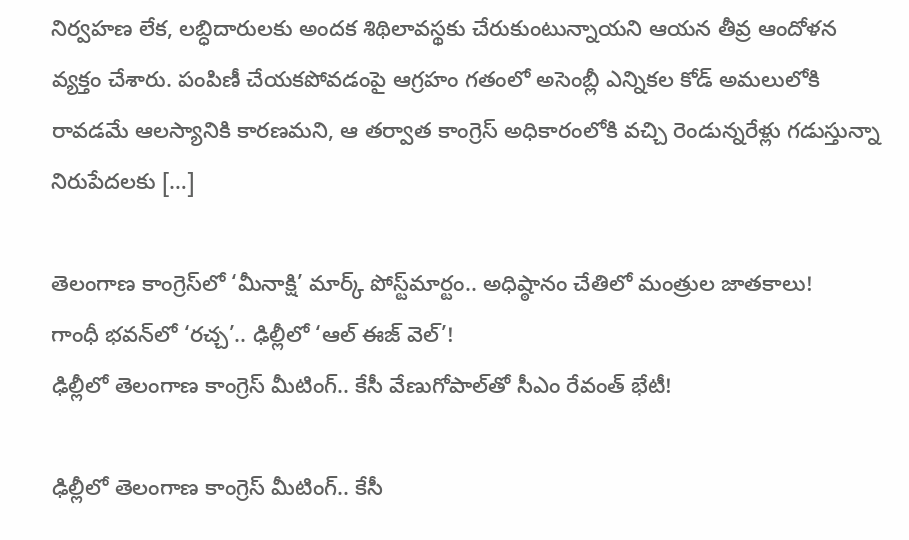నిర్వహణ లేక, లబ్ధిదారులకు అందక శిథిలావస్థకు చేరుకుంటున్నాయని ఆయన తీవ్ర ఆందోళన వ్యక్తం చేశారు. పంపిణీ చేయకపోవడంపై ఆగ్రహం గతంలో అసెంబ్లీ ఎన్నికల కోడ్ అమలులోకి రావడమే ఆలస్యానికి కారణమని, ఆ తర్వాత కాంగ్రెస్ అధికారంలోకి వచ్చి రెండున్నరేళ్లు గడుస్తున్నా నిరుపేదలకు […]

తెలంగాణ కాంగ్రెస్‌లో ‘మీనాక్షి’ మార్క్ పోస్ట్‌మార్టం.. అధిష్ఠానం చేతిలో మంత్రుల జాతకాలు!
గాంధీ భవన్‌లో ‘రచ్చ’.. ఢిల్లీలో ‘ఆల్ ఈజ్ వెల్’!
ఢిల్లీలో తెలంగాణ కాంగ్రెస్ మీటింగ్.. కేసీ వేణుగోపాల్‌తో సీఎం రేవంత్ భేటీ!

ఢిల్లీలో తెలంగాణ కాంగ్రెస్ మీటింగ్.. కేసీ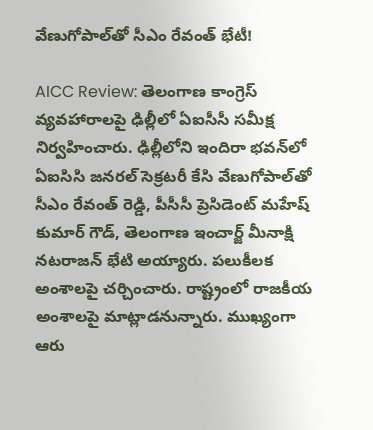వేణుగోపాల్‌తో సీఎం రేవంత్ భేటీ!

AICC Review: తెలంగాణ కాంగ్రెస్ వ్యవహారాలపై ఢిల్లీలో ఏఐసీసీ సమీక్ష నిర్వహించారు. ఢిల్లీలోని ఇందిరా భవన్‌లో ఏఐసిసి జనరల్ సెక్రటరీ కేసి వేణుగోపాల్‌తో సీఎం రేవంత్ రెడ్డి, పీసీసీ ప్రెసిడెంట్ మహేష్ కుమార్ గౌడ్, తెలంగాణ ఇంచార్జ్ మీనాక్షి నటరాజన్ భేటి అయ్యారు. పలుకీలక అంశాలపై చర్చించారు. రాష్ట్రంలో రాజకీయ అంశాలపై మాట్లాడనున్నారు. ముఖ్యంగా ఆరు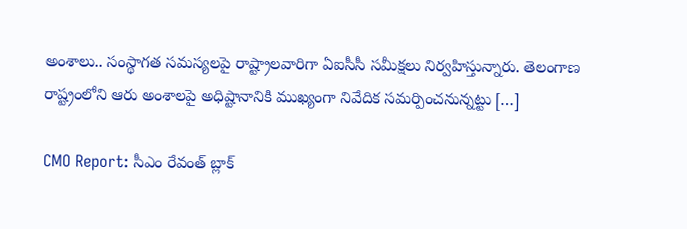అంశాలు.. సంస్థాగత సమస్యలపై రాష్ట్రాలవారిగా ఏఐసీసీ సమీక్షలు నిర్వహిస్తున్నారు. తెలంగాణ రాష్ట్రంలోని ఆరు అంశాలపై అధిష్టానానికి ముఖ్యంగా నివేదిక సమర్పించనున్నట్టు […]

CMO Report: సీఎం రేవంత్ బ్లాక్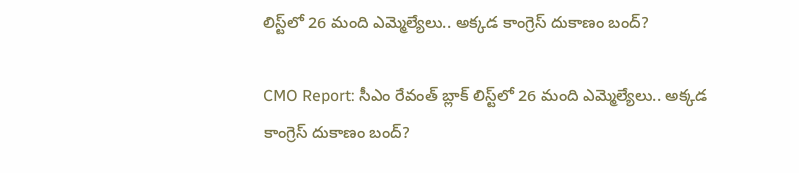లిస్ట్‌లో 26 మంది ఎమ్మెల్యేలు.. అక్కడ కాంగ్రెస్ దుకాణం బంద్?

CMO Report: సీఎం రేవంత్ బ్లాక్ లిస్ట్‌లో 26 మంది ఎమ్మెల్యేలు.. అక్కడ కాంగ్రెస్ దుకాణం బంద్?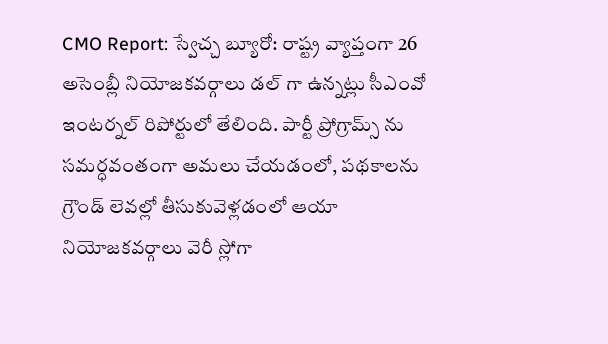CMO Report: స్వేచ్చ బ్యూరో: రాష్ట్ర వ్యాప్తంగా 26 అసెంబ్లీ నియోజకవర్గాలు డల్ గా ఉన్నట్లు సీఎంవో ఇంటర్నల్ రిపోర్టులో తేలింది. పార్టీ ప్రోగ్రామ్స్ ను సమర్ధవంతంగా అమలు చేయడంలో, పథకాలను గ్రౌండ్ లెవల్లో తీసుకువెళ్లడంలో ఆయా నియోజకవర్గాలు వెరీ స్లోగా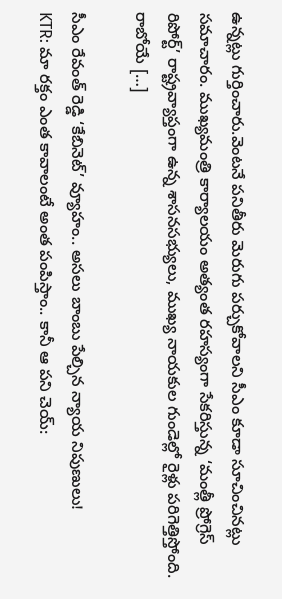ఉన్నట్లు గుర్తించారు.వెంటనే పనితీరు మెరుగు పర్చుకోవాలని సీఎం కూడా సూచించినట్లు సమాచారం. ముఖ్యమంత్రి కార్యాలయం అత్యంత రహస్యంగా సేకరిస్తున్న ‘మంత్లీ ప్రోగ్రెస్ రిపోర్ట్’ రాష్ట్రవ్యాప్తంగా ఉన్న శాసనసభ్యులు, ముఖ్య నాయకుల గుండెల్లో రైళ్లు పరిగెత్తిస్తోంది. రాబోయే […]

సీఎం రేవంత్ రెడ్డి ‘కేబినెట్’ వ్యూహం.. అసలు బాంబు పేల్చిన న్యాయ నిపుణులు!
KTR: మా రక్తం ఎంత కావాలంటే అంత పంపిస్తాం.. కానీ ఆ పని చెయ్: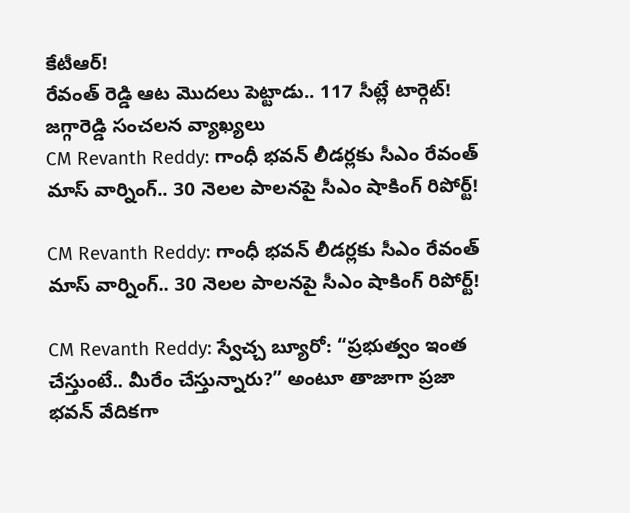కేటీఆర్!
రేవంత్ రెడ్డి ఆట మొదలు పెట్టాడు.. 117 సీట్లే టార్గెట్! జగ్గారెడ్డి సంచలన వ్యాఖ్యలు
CM Revanth Reddy: గాంధీ భవన్ లీడర్లకు సీఎం రేవంత్ మాస్ వార్నింగ్.. 30 నెలల పాలనపై సీఎం షాకింగ్ రిపోర్ట్!

CM Revanth Reddy: గాంధీ భవన్ లీడర్లకు సీఎం రేవంత్ మాస్ వార్నింగ్.. 30 నెలల పాలనపై సీఎం షాకింగ్ రిపోర్ట్!

CM Revanth Reddy: స్వేచ్చ బ్యూరో: “ప్రభుత్వం ఇంత చేస్తుంటే.. మీరేం చేస్తున్నారు?” అంటూ తాజాగా ప్రజా భవన్ వేదికగా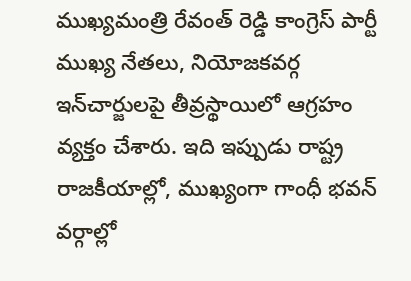ముఖ్యమంత్రి రేవంత్ రెడ్డి కాంగ్రెస్ పార్టీ ముఖ్య నేతలు, నియోజకవర్గ ఇన్‌చార్జులపై తీవ్రస్థాయిలో ఆగ్రహం వ్యక్తం చేశారు. ఇది ఇప్పుడు రాష్ట్ర రాజకీయాల్లో, ముఖ్యంగా గాంధీ భవన్ వర్గాల్లో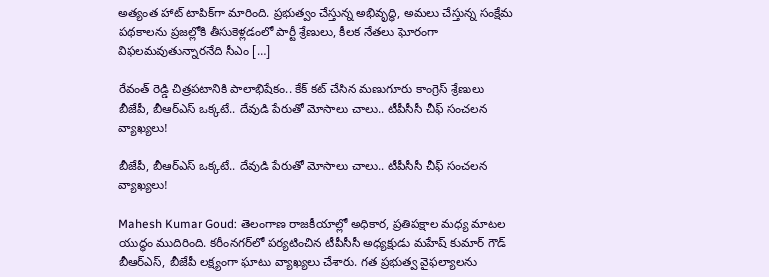అత్యంత హాట్ టాపిక్‌గా మారింది. ప్రభుత్వం చేస్తున్న అభివృద్ధి, అమలు చేస్తున్న సంక్షేమ పథకాలను ప్రజల్లోకి తీసుకెళ్లడంలో పార్టీ శ్రేణులు, కీలక నేతలు ఘోరంగా విఫలమవుతున్నారనేది సీఎం […]

రేవంత్ రెడ్డి చిత్రపటానికి పాలాభిషేకం.. కేక్ కట్ చేసిన మణుగూరు కాంగ్రెస్ శ్రేణులు
బీజేపీ, బీఆర్‌ఎస్‌ ఒక్కటే.. దేవుడి పేరుతో మోసాలు చాలు.. టీపీసీసీ చీఫ్ సంచలన వ్యాఖ్యలు!

బీజేపీ, బీఆర్‌ఎస్‌ ఒక్కటే.. దేవుడి పేరుతో మోసాలు చాలు.. టీపీసీసీ చీఫ్ సంచలన వ్యాఖ్యలు!

Mahesh Kumar Goud: తెలంగాణ రాజకీయాల్లో అధికార, ప్రతిపక్షాల మధ్య మాటల యుద్ధం ముదిరింది. కరీంనగర్‌లో పర్యటించిన టీపీసీసీ అధ్యక్షుడు మహేష్ కుమార్ గౌడ్ బీఆర్ఎస్, బీజేపీ లక్ష్యంగా ఘాటు వ్యాఖ్యలు చేశారు. గత ప్రభుత్వ వైఫల్యాలను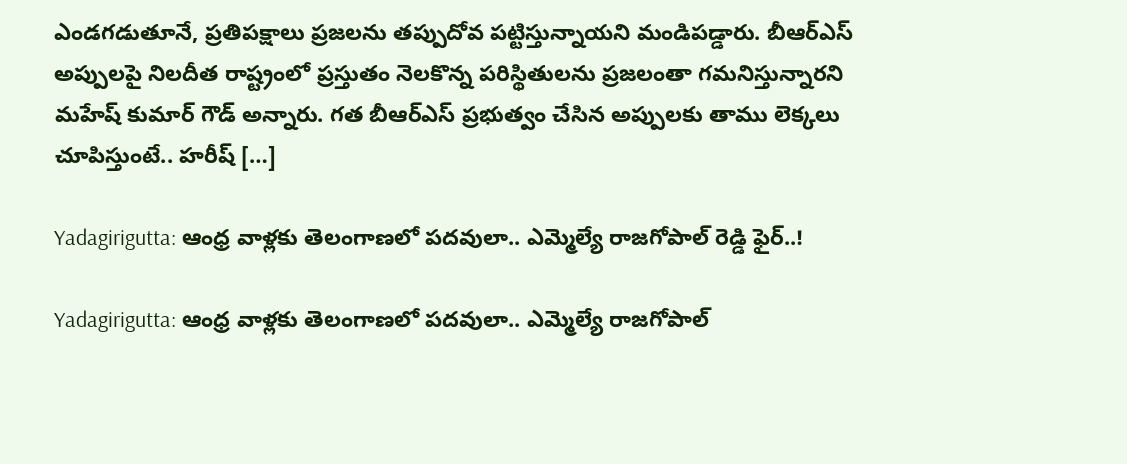ఎండగడుతూనే, ప్రతిపక్షాలు ప్రజలను తప్పుదోవ పట్టిస్తున్నాయని మండిపడ్డారు. బీఆర్ఎస్ అప్పులపై నిలదీత రాష్ట్రంలో ప్రస్తుతం నెలకొన్న పరిస్థితులను ప్రజలంతా గమనిస్తున్నారని మహేష్ కుమార్ గౌడ్ అన్నారు. గత బీఆర్ఎస్ ప్రభుత్వం చేసిన అప్పులకు తాము లెక్కలు చూపిస్తుంటే.. హరీష్ […]

Yadagirigutta: ఆంధ్ర వాళ్లకు తెలంగాణలో పదవులా.. ఎమ్మెల్యే రాజగోపాల్ రెడ్డి ఫైర్..!

Yadagirigutta: ఆంధ్ర వాళ్లకు తెలంగాణలో పదవులా.. ఎమ్మెల్యే రాజగోపాల్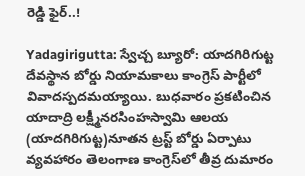రెడ్డి ఫైర్..!

Yadagirigutta: స్వేచ్చ బ్యూరో: యాదగిరిగుట్ట దేవస్థాన బోర్డు నియామకాలు కాంగ్రెస్ పార్టీలో వివాదస్పదమయ్యాయి. బుధవారం ప్రకటించిన యాదాద్రి లక్ష్మీనరసింహస్వామి ఆలయ (యాదగిరిగుట్ట)నూతన ట్రస్ట్ బోర్డు ఏర్పాటు వ్యవహారం తెలంగాణ కాంగ్రెస్‌లో తీవ్ర దుమారం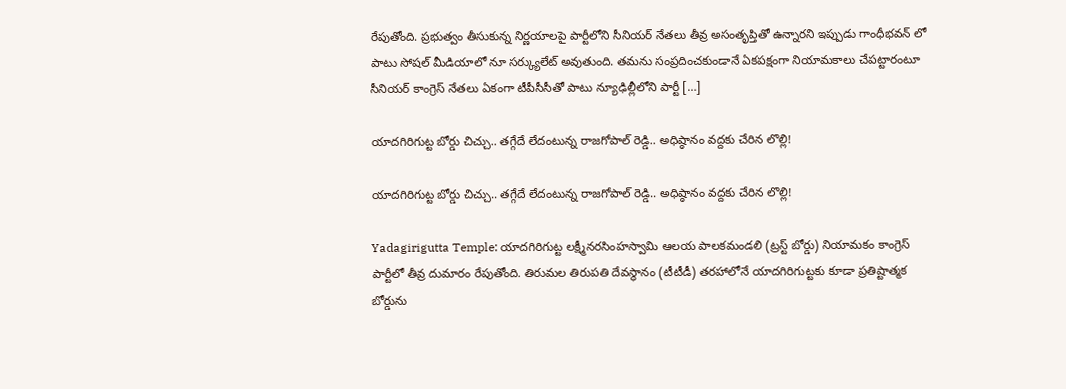రేపుతోంది. ప్రభుత్వం తీసుకున్న నిర్ణయాలపై పార్టీలోని సీనియర్ నేతలు తీవ్ర అసంతృప్తితో ఉన్నారని ఇప్పుడు గాంధీభవన్ లో పాటు సోషల్ మీడియాలో నూ సర్క్యులేట్ అవుతుంది. తమను సంప్రదించకుండానే ఏకపక్షంగా నియామకాలు చేపట్టారంటూ సీనియర్ కాంగ్రెస్ నేతలు ఏకంగా టీపీసీసీతో పాటు న్యూఢిల్లీలోని పార్టీ […]

యాదగిరిగుట్ట బోర్డు చిచ్చు.. తగ్గేదే లేదంటున్న రాజగోపాల్ రెడ్డి.. అధిష్ఠానం వద్దకు చేరిన లొల్లి!

యాదగిరిగుట్ట బోర్డు చిచ్చు.. తగ్గేదే లేదంటున్న రాజగోపాల్ రెడ్డి.. అధిష్ఠానం వద్దకు చేరిన లొల్లి!

Yadagirigutta Temple: యాదగిరిగుట్ట లక్ష్మీనరసింహస్వామి ఆలయ పాలకమండలి (ట్రస్ట్ బోర్డు) నియామకం కాంగ్రెస్ పార్టీలో తీవ్ర దుమారం రేపుతోంది. తిరుమల తిరుపతి దేవస్థానం (టీటీడీ) తరహాలోనే యాదగిరిగుట్టకు కూడా ప్రతిష్టాత్మక బోర్డును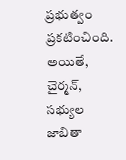ప్రభుత్వం ప్రకటించింది. అయితే, చైర్మన్, సభ్యుల జాబితా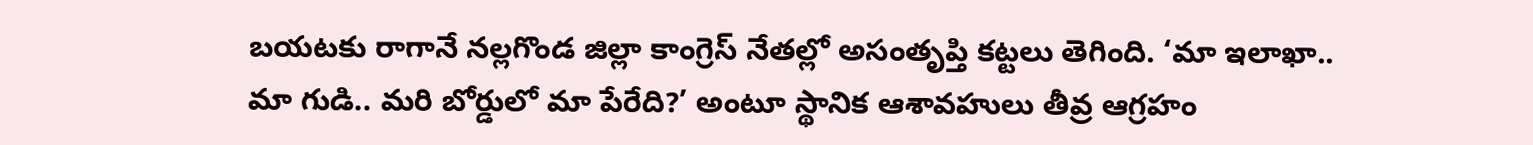బయటకు రాగానే నల్లగొండ జిల్లా కాంగ్రెస్ నేతల్లో అసంతృప్తి కట్టలు తెగింది. ‘మా ఇలాఖా.. మా గుడి.. మరి బోర్డులో మా పేరేది?’ అంటూ స్థానిక ఆశావహులు తీవ్ర ఆగ్రహం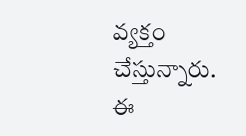వ్యక్తం చేస్తున్నారు. ఈ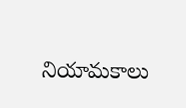నియామకాలు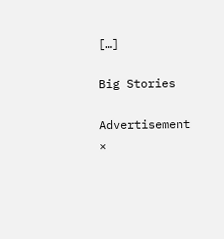[…]

Big Stories

Advertisement
×